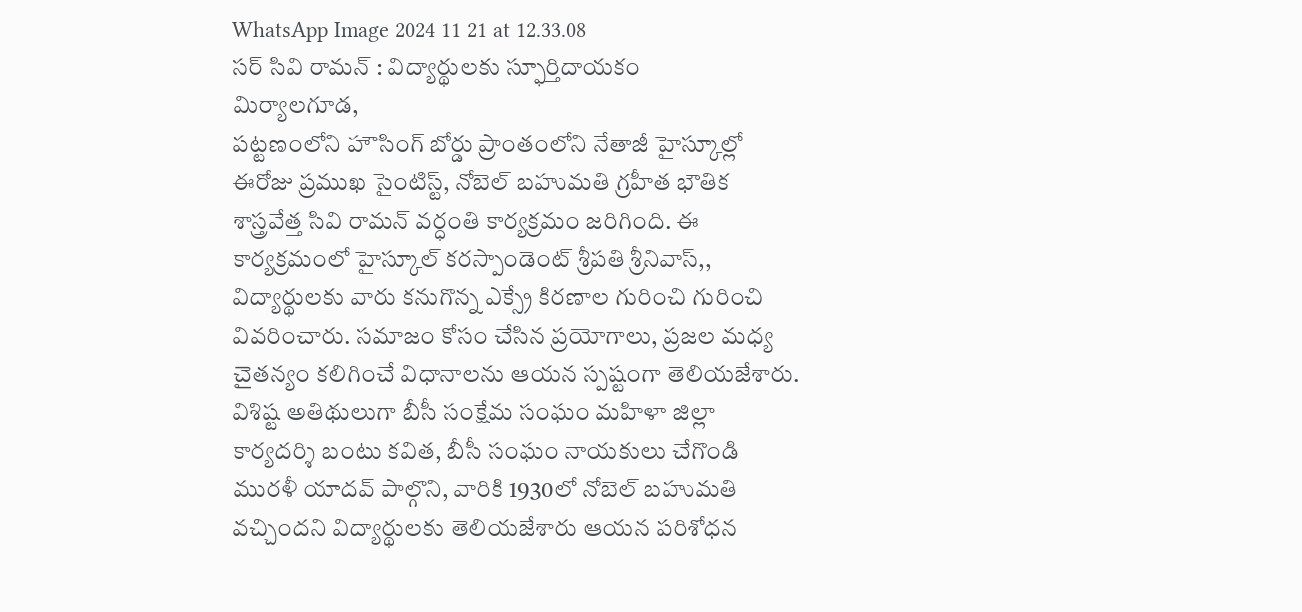WhatsApp Image 2024 11 21 at 12.33.08
సర్ సివి రామన్ : విద్యార్థులకు స్ఫూర్తిదాయకం
మిర్యాలగూడ,
పట్టణంలోని హౌసింగ్ బోర్డు ప్రాంతంలోని నేతాజీ హైస్కూల్లో ఈరోజు ప్రముఖ సైంటిస్ట్, నోబెల్ బహుమతి గ్రహీత భౌతిక శాస్త్రవేత్త సివి రామన్ వర్ధంతి కార్యక్రమం జరిగింది. ఈ కార్యక్రమంలో హైస్కూల్ కరస్పాండెంట్ శ్రీపతి శ్రీనివాస్,, విద్యార్థులకు వారు కనుగొన్న ఎక్స్రే కిరణాల గురించి గురించి వివరించారు. సమాజం కోసం చేసిన ప్రయోగాలు, ప్రజల మధ్య చైతన్యం కలిగించే విధానాలను ఆయన స్పష్టంగా తెలియజేశారు.
విశిష్ట అతిథులుగా బీసీ సంక్షేమ సంఘం మహిళా జిల్లా కార్యదర్శి బంటు కవిత, బీసీ సంఘం నాయకులు చేగొండి మురళీ యాదవ్ పాల్గొని, వారికి 1930లో నోబెల్ బహుమతి వచ్చిందని విద్యార్థులకు తెలియజేశారు ఆయన పరిశోధన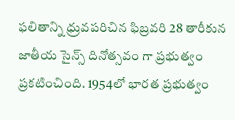ఫలితాన్ని ధ్రువపరిచిన ఫిబ్రవరి 28 తారీకున జాతీయ సైన్స్ దినోత్సవం గా ప్రభుత్వం ప్రకటించింది. 1954లో భారత ప్రభుత్వం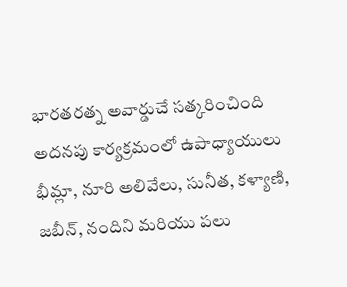భారతరత్న అవార్డుచే సత్కరించింది
అదనపు కార్యక్రమంలో ఉపాధ్యాయులు భీమ్లా, నూరి అలివేలు, సునీత, కళ్యాణి, జబీన్, నందిని మరియు పలు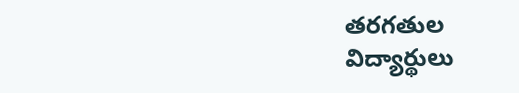తరగతుల విద్యార్థులు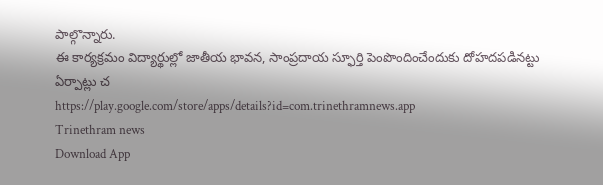పాల్గొన్నారు.
ఈ కార్యక్రమం విద్యార్థుల్లో జాతీయ భావన, సాంప్రదాయ స్ఫూర్తి పెంపొందించేందుకు దోహదపడినట్టు ఏర్పాట్లు చ
https://play.google.com/store/apps/details?id=com.trinethramnews.app
Trinethram news
Download App